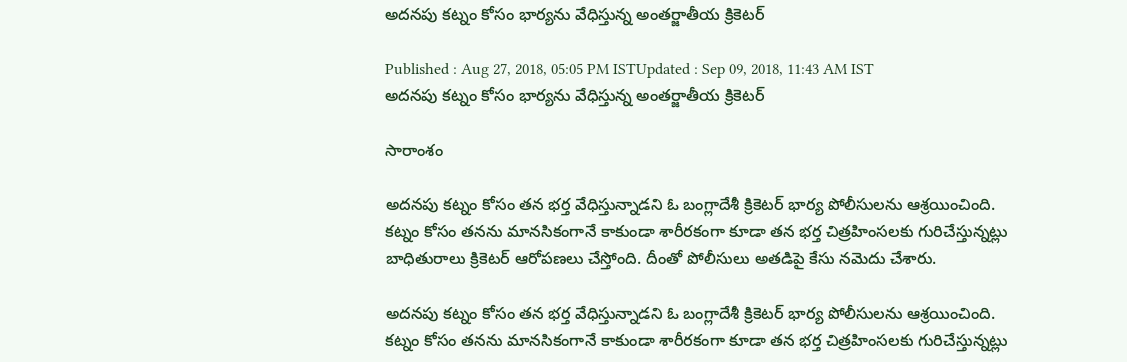అదనపు కట్నం కోసం భార్యను వేధిస్తున్న అంతర్జాతీయ క్రికెటర్

Published : Aug 27, 2018, 05:05 PM ISTUpdated : Sep 09, 2018, 11:43 AM IST
అదనపు కట్నం కోసం భార్యను వేధిస్తున్న అంతర్జాతీయ క్రికెటర్

సారాంశం

అదనపు కట్నం కోసం తన భర్త వేధిస్తున్నాడని ఓ బంగ్లాదేశీ క్రికెటర్ భార్య పోలీసులను ఆశ్రయించింది. కట్నం కోసం తనను మానసికంగానే కాకుండా శారీరకంగా కూడా తన భర్త చిత్రహింసలకు గురిచేస్తున్నట్లు బాధితురాలు క్రికెటర్ ఆరోపణలు చేస్తోంది. దీంతో పోలీసులు అతడిపై కేసు నమెదు చేశారు.

అదనపు కట్నం కోసం తన భర్త వేధిస్తున్నాడని ఓ బంగ్లాదేశీ క్రికెటర్ భార్య పోలీసులను ఆశ్రయించింది. కట్నం కోసం తనను మానసికంగానే కాకుండా శారీరకంగా కూడా తన భర్త చిత్రహింసలకు గురిచేస్తున్నట్లు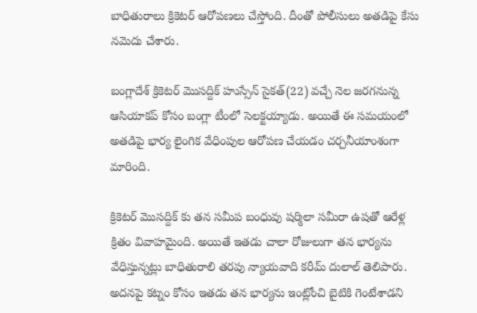బాధితురాలు క్రికెటర్ ఆరోపణలు చేస్తోంది. దీంతో పోలీసులు అతడిపై కేసు నమెదు చేశారు.

బంగ్లాదేశ్ క్రికెటర్ మొసద్దిక్ హుస్సేన్ సైకత్(22) వచ్చే నెల జరగనున్న ఆసియాకప్ కోసం బంగ్లా టీంలో సెలక్టయ్యాడు. అయితే ఈ సమయంలో అతడిపై భార్య లైంగిక వేధింపుల ఆరోపణ చేయడం చర్చనీయాంశంగా మారింది.

క్రికెటర్ మొసద్దిక్ కు తన సమీప బంధువు షర్మిలా సమీరా ఉషతో ఆరేళ్ల క్రితం వివాహమైంది. అయితే ఇతడు చాలా రోజులుగా తన భార్యను వేధిస్తున్నట్లు బాధితురాలి తరపు న్యాయవాది కరీమ్ దులాల్ తెలిపారు. అదనపై కట్నం కోసం ఇతడు తన భార్యను ఇంట్లోంచి బైటికి గెంటేశాడని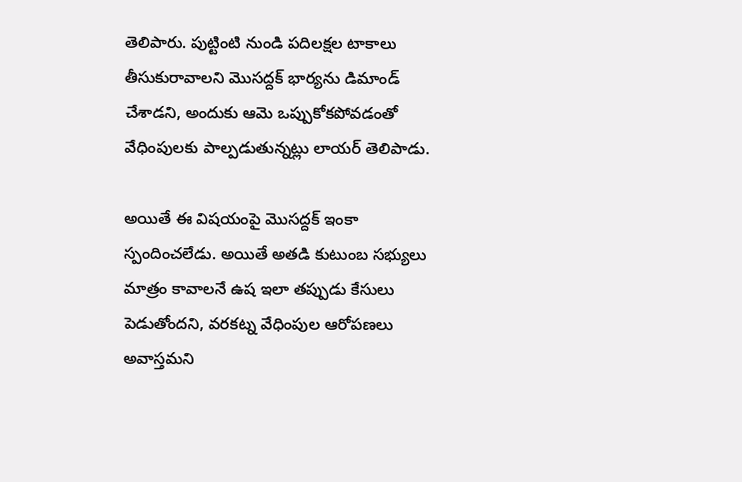తెలిపారు. పుట్టింటి నుండి పదిలక్షల టాకాలు తీసుకురావాలని మొసద్దక్ భార్యను డిమాండ్ చేశాడని, అందుకు ఆమె ఒప్పుకోకపోవడంతో వేధింపులకు పాల్పడుతున్నట్లు లాయర్ తెలిపాడు.

అయితే ఈ విషయంపై మొసద్దక్ ఇంకా స్పందించలేడు. అయితే అతడి కుటుంబ సభ్యులు మాత్రం కావాలనే ఉష ఇలా తప్పుడు కేసులు పెడుతోందని, వరకట్న వేధింపుల ఆరోపణలు అవాస్తమని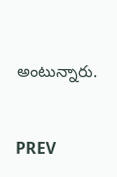అంటున్నారు.


PREV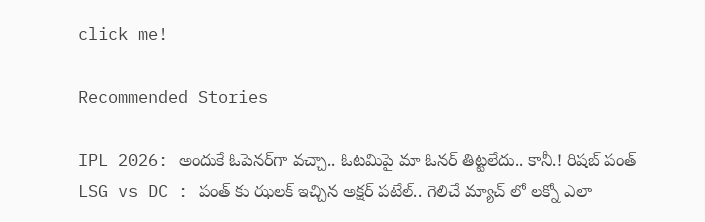click me!

Recommended Stories

IPL 2026: అందుకే ఓపెనర్‌గా వచ్చా.. ఓటమిపై మా ఓనర్ తిట్టలేదు.. కానీ.! రిషబ్ పంత్
LSG vs DC : పంత్ కు ఝలక్ ఇచ్చిన అక్షర్ పటేల్.. గెలిచే మ్యాచ్ లో లక్నో ఎలా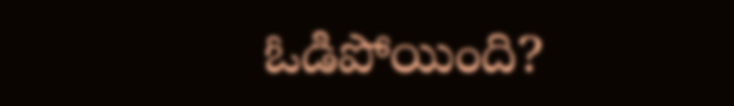ఓడిపోయింది?